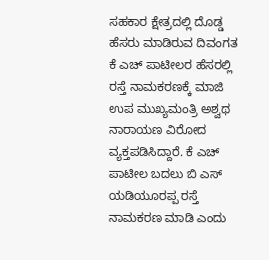ಸಹಕಾರ ಕ್ಷೇತ್ರದಲ್ಲಿ ದೊಡ್ಡ ಹೆಸರು ಮಾಡಿರುವ ದಿವಂಗತ ಕೆ ಎಚ್ ಪಾಟೀಲರ ಹೆಸರಲ್ಲಿ ರಸ್ತೆ ನಾಮಕರಣಕ್ಕೆ ಮಾಜಿ ಉಪ ಮುಖ್ಯಮಂತ್ರಿ ಅಶ್ವಥ ನಾರಾಯಣ ವಿರೋದ ವ್ಯಕ್ತಪಡಿಸಿದ್ದಾರೆ. ಕೆ ಎಚ್ ಪಾಟೀಲ ಬದಲು ಬಿ ಎಸ್ ಯಡಿಯೂರಪ್ಪ ರಸ್ತೆ ನಾಮಕರಣ ಮಾಡಿ ಎಂದು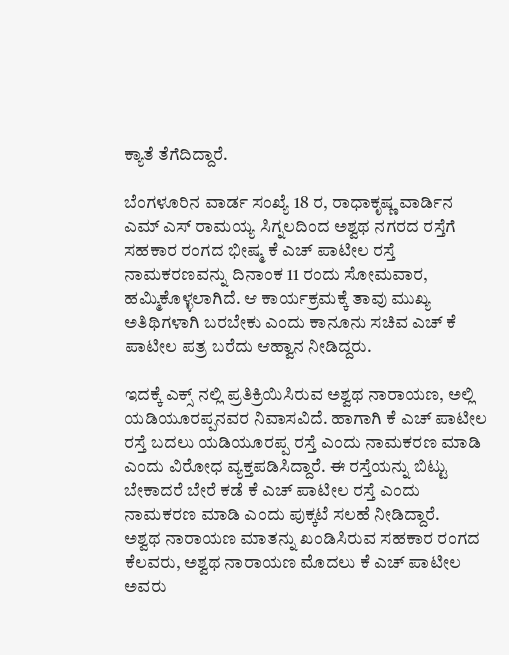ಕ್ಯಾತೆ ತೆಗೆದಿದ್ದಾರೆ.

ಬೆಂಗಳೂರಿನ ವಾರ್ಡ ಸಂಖ್ಯೆ 18 ರ, ರಾಧಾಕೃಷ್ಣ ವಾರ್ಡಿನ ಎಮ್ ಎಸ್ ರಾಮಯ್ಯ ಸಿಗ್ನಲದಿಂದ ಅಶ್ವಥ ನಗರದ ರಸ್ತೆಗೆ ಸಹಕಾರ ರಂಗದ ಭೀಷ್ಮ ಕೆ ಎಚ್ ಪಾಟೀಲ ರಸ್ತೆ ನಾಮಕರಣವನ್ನು ದಿನಾಂಕ 11 ರಂದು ಸೋಮವಾರ, ಹಮ್ಮಿಕೊಳ್ಳಲಾಗಿದೆ. ಆ ಕಾರ್ಯಕ್ರಮಕ್ಕೆ ತಾವು ಮುಖ್ಯ ಅತಿಥಿಗಳಾಗಿ ಬರಬೇಕು ಎಂದು ಕಾನೂನು ಸಚಿವ ಎಚ್ ಕೆ ಪಾಟೀಲ ಪತ್ರ ಬರೆದು ಆಹ್ವಾನ ನೀಡಿದ್ದರು.

ಇದಕ್ಕೆ ಎಕ್ಸ್ ನಲ್ಲಿ ಪ್ರತಿಕ್ರಿಯಿಸಿರುವ ಅಶ್ವಥ ನಾರಾಯಣ, ಅಲ್ಲಿ ಯಡಿಯೂರಪ್ಪನವರ ನಿವಾಸವಿದೆ. ಹಾಗಾಗಿ ಕೆ ಎಚ್ ಪಾಟೀಲ ರಸ್ತೆ ಬದಲು ಯಡಿಯೂರಪ್ಪ ರಸ್ತೆ ಎಂದು ನಾಮಕರಣ ಮಾಡಿ ಎಂದು ವಿರೋಧ ವ್ಯಕ್ತಪಡಿಸಿದ್ದಾರೆ. ಈ ರಸ್ತೆಯನ್ನು ಬಿಟ್ಟು ಬೇಕಾದರೆ ಬೇರೆ ಕಡೆ ಕೆ ಎಚ್ ಪಾಟೀಲ ರಸ್ತೆ ಎಂದು ನಾಮಕರಣ ಮಾಡಿ ಎಂದು ಪುಕ್ಕಟೆ ಸಲಹೆ ನೀಡಿದ್ದಾರೆ.
ಅಶ್ವಥ ನಾರಾಯಣ ಮಾತನ್ನು ಖಂಡಿಸಿರುವ ಸಹಕಾರ ರಂಗದ ಕೆಲವರು, ಅಶ್ವಥ ನಾರಾಯಣ ಮೊದಲು ಕೆ ಎಚ್ ಪಾಟೀಲ ಅವರು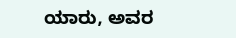ಯಾರು, ಅವರ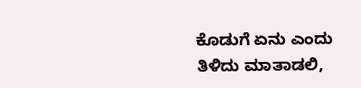ಕೊಡುಗೆ ಏನು ಎಂದು ತಿಳಿದು ಮಾತಾಡಲಿ,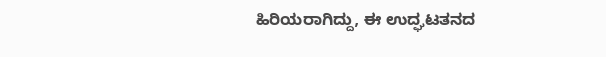ಹಿರಿಯರಾಗಿದ್ದು, ಈ ಉದ್ಘಟತನದ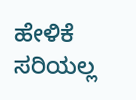ಹೇಳಿಕೆ ಸರಿಯಲ್ಲ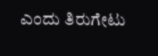ಎಂದು ತಿರುಗೇಟು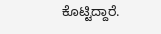ಕೊಟ್ಟಿದ್ದಾರೆ.